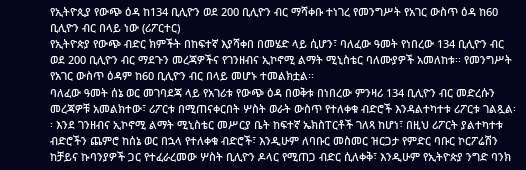የኢትዮጲያ የውጭ ዕዳ ከ134 ቢሊዮን ወደ 200 ቢሊዮን ብር ማሻቀቡ ተነገረ የመንግሥት የአገር ውስጥ ዕዳ ከ60 ቢሊዮን ብር በላይ ነው (ሪፖርተር)
የኢትዮጵያ የውጭ ብድር ክምችት በከፍተኛ እያሻቀበ በመሄድ ላይ ሲሆን፣ ባለፈው ዓመት የነበረው 134 ቢሊዮን ብር ወደ 200 ቢሊዮን ብር ማደጉን መረጃዎችና የገንዘብና ኢኮኖሚ ልማት ሚኒስቴር ባለሙያዎች አመለከቱ፡፡ የመንግሥት የአገር ውስጥ ዕዳም ከ60 ቢሊዮን ብር በላይ መሆኑ ተመልክቷል፡፡
ባለፈው ዓመት ሰኔ ወር መገባደጃ ላይ የአገሪቱ የውጭ ዕዳ በወቅቱ በነበረው ምንዛሪ 134 ቢሊዮን ብር መድረሱን መረጃዎቹ አመልክተው፣ ሪፖርቱ በሚጠናቀርበት ሦስት ወራት ውስጥ የተለቀቁ ብድሮች እንዳልተካተቱ ሪፖርቱ ገልጿል፡፡ እንደ ገንዘብና ኢኮኖሚ ልማት ሚኒስቴር መሥርያ ቤት ከፍተኛ ኤክስፐርቶች ገለጻ ከሆነ፣ በዚህ ሪፖርት ያልተካተቱ ብድሮችን ጨምሮ ከሰኔ ወር በኋላ የተለቀቁ ብድሮች፣ እንዲሁም ለባቡር መስመር ዝርጋታ የምድር ባቡር ኮርፖሬሽን ከቻይና ኩባንያዎች ጋር የተፈራረመው ሦስት ቢሊዮን ዶላር የሚጠጋ ብድር ሲለቀቅ፣ እንዲሁም የኢትዮጵያ ንግድ ባንክ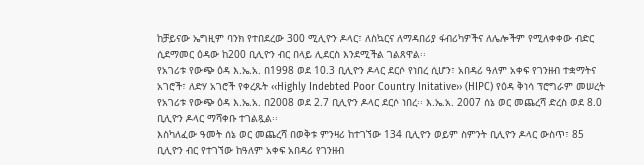ከቻይናው ኤግዚም ባንክ የተበደረው 300 ሚሊዮን ዶላር፣ ለስኳርና ለማዳበሪያ ፋብሪካዎችና ለሌሎችም የሚለቀቀው ብድር ሲደማመር ዕዳው ከ200 ቢሊዮን ብር በላይ ሊደርስ እንደሚችል ገልጸዋል፡፡
የአገሪቱ የውጭ ዕዳ እ.ኤ.አ. በ1998 ወደ 10.3 ቢሊዮን ዶላር ደርሶ የነበረ ሲሆን፣ አበዳሪ ዓለም አቀፍ የገንዘብ ተቋማትና አገሮች፣ ለድሃ አገሮች የቀረጹት ‹‹Highly Indebted Poor Country Initative›› (HIPC) የዕዳ ቅነሳ ፕሮግራም መሠረት የአገሪቱ የውጭ ዕዳ እ.ኤ.አ. በ2008 ወደ 2.7 ቢሊዮን ዶላር ደርሶ ነበረ፡፡ እ.ኤ.አ. 2007 ሰኔ ወር መጨረሻ ድረስ ወደ 8.0 ቢሊዮን ዶላር ማሻቀቡ ተገልጿል፡፡
እስካለፈው ዓመት ሰኔ ወር መጨረሻ በወቅቱ ምንዛሪ ከተገኘው 134 ቢሊዮን ወይም ስምንት ቢሊዮን ዶላር ውስጥ፣ 85 ቢሊዮን ብር የተገኘው ከዓለም አቀፍ አበዳሪ የገንዘብ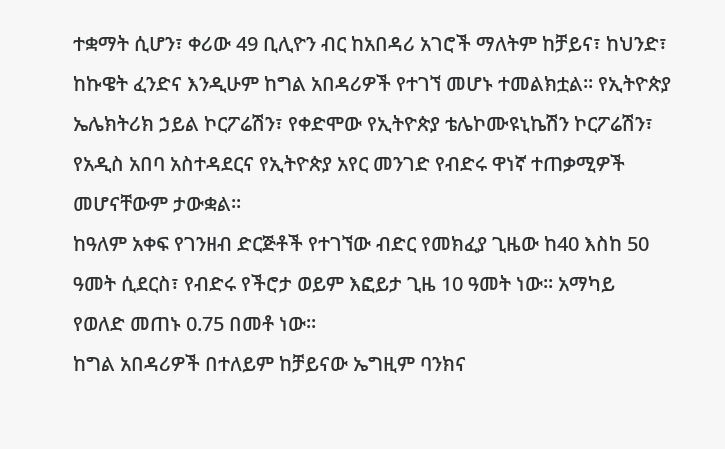ተቋማት ሲሆን፣ ቀሪው 49 ቢሊዮን ብር ከአበዳሪ አገሮች ማለትም ከቻይና፣ ከህንድ፣ ከኩዌት ፈንድና እንዲሁም ከግል አበዳሪዎች የተገኘ መሆኑ ተመልክቷል፡፡ የኢትዮጵያ ኤሌክትሪክ ኃይል ኮርፖሬሽን፣ የቀድሞው የኢትዮጵያ ቴሌኮሙዩኒኬሽን ኮርፖሬሽን፣ የአዲስ አበባ አስተዳደርና የኢትዮጵያ አየር መንገድ የብድሩ ዋነኛ ተጠቃሚዎች መሆናቸውም ታውቋል፡፡
ከዓለም አቀፍ የገንዘብ ድርጅቶች የተገኘው ብድር የመክፈያ ጊዜው ከ40 እስከ 50 ዓመት ሲደርስ፣ የብድሩ የችሮታ ወይም እፎይታ ጊዜ 10 ዓመት ነው፡፡ አማካይ የወለድ መጠኑ 0.75 በመቶ ነው፡፡
ከግል አበዳሪዎች በተለይም ከቻይናው ኤግዚም ባንክና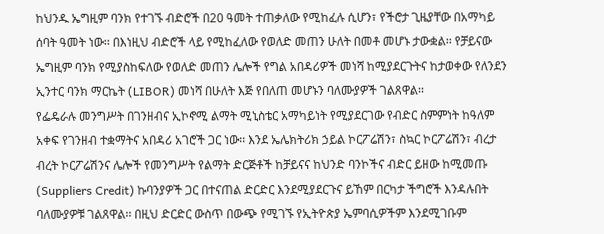ከህንዱ ኤግዚም ባንክ የተገኙ ብድሮች በ20 ዓመት ተጠቃለው የሚከፈሉ ሲሆን፣ የችሮታ ጊዜያቸው በአማካይ ሰባት ዓመት ነው፡፡ በእነዚህ ብድሮች ላይ የሚከፈለው የወለድ መጠን ሁለት በመቶ መሆኑ ታውቋል፡፡ የቻይናው ኤግዚም ባንክ የሚያስከፍለው የወለድ መጠን ሌሎች የግል አበዳሪዎች መነሻ ከሚያደርጉትና ከታወቀው የለንደን ኢንተር ባንክ ማርኬት (LIBOR) መነሻ በሁለት እጅ የበለጠ መሆኑን ባለሙያዎች ገልጸዋል፡፡
የፌዴራሉ መንግሥት በገንዘብና ኢኮኖሚ ልማት ሚኒስቴር አማካይነት የሚያደርገው የብድር ስምምነት ከዓለም አቀፍ የገንዘብ ተቋማትና አበዳሪ አገሮች ጋር ነው፡፡ እንደ ኤሌክትሪክ ኃይል ኮርፖሬሽን፣ ስኳር ኮርፖሬሽን፣ ብረታ ብረት ኮርፖሬሽንና ሌሎች የመንግሥት የልማት ድርጅቶች ከቻይናና ከህንድ ባንኮችና ብድር ይዘው ከሚመጡ (Suppliers Credit) ኩባንያዎች ጋር በተናጠል ድርድር እንደሚያደርጉና ይኸም በርካታ ችግሮች እንዳሉበት ባለሙያዎቹ ገልጸዋል፡፡ በዚህ ድርድር ውስጥ በውጭ የሚገኙ የኢትዮጵያ ኤምባሲዎችም እንደሚገቡም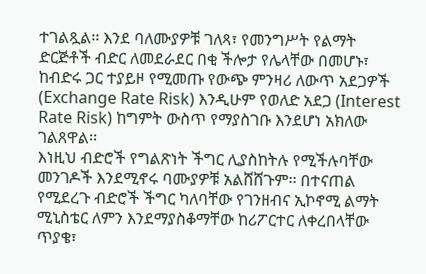ተገልጿል፡፡ እንደ ባለሙያዎቹ ገለጻ፣ የመንግሥት የልማት ድርጅቶች ብድር ለመደራደር በቂ ችሎታ የሌላቸው በመሆኑ፣ ከብድሩ ጋር ተያይዞ የሚመጡ የውጭ ምንዛሪ ለውጥ አደጋዎች (Exchange Rate Risk) እንዲሁም የወለድ አደጋ (Interest Rate Risk) ከግምት ውስጥ የማያስገቡ እንደሆነ አክለው ገልጸዋል፡፡
እነዚህ ብድሮች የግልጽነት ችግር ሊያስከትሉ የሚችሉባቸው መንገዶች እንደሚኖሩ ባሙያዎቹ አልሸሸጉም፡፡ በተናጠል የሚደረጉ ብድሮች ችግር ካለባቸው የገንዘብና ኢኮኖሚ ልማት ሚኒስቴር ለምን እንደማያስቆማቸው ከሪፖርተር ለቀረበላቸው ጥያቄ፣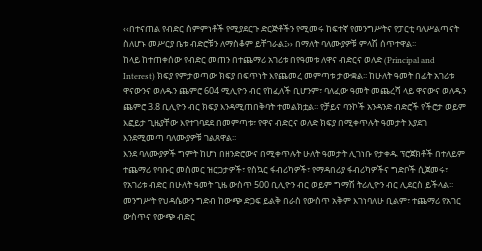‹‹በተናጠል የብድር ስምምነቶች የሚያደርጉ ድርጅቶችን የሚመሩ ከፍተኛ የመንግሥትና የፓርቲ ባለሥልጣናት ስለሆኑ መሥርያ ቤቱ ብድሮቹን ለማስቆም ይቸገራል፤›› በማለት ባለሙያዎቹ ምላሽ ሰጥተዋል፡፡
ከላይ ከተጠቀሰው የብድር መጠን በተጨማሪ አገሪቱ በየዓመቱ ለዋና ብድርና ወለድ (Principal and Interest) ክፍያ የምታወጣው ክፍያ በፍጥነት እየጨመረ መምጣቱ ታውቋል፡፡ ከሁለት ዓመት በፊት አገሪቱ ዋናውንና ወለዱን ጨምሮ 604 ሚሊዮን ብር የከፈለች ቢሆንም፣ ባለፈው ዓመት መጨረሻ ላይ ዋናውና ወለዱን ጨምሮ 3.8 ቢሊዮን ብር ክፍያ እንዳሚጠበቅባት ተመልክቷል፡፡ የቻይና ባንኮች አንዳንድ ብድሮች የችሮታ ወይም እፎይታ ጊዜያቸው እየተገባደደ በመምጣቱ፣ የዋና ብድርና ወለድ ክፍያ በሚቀጥሉት ዓመታት እያደገ እንደሚመጣ ባለሙያዎቹ ገልጸዋል፡፡
እንደ ባለሙያዎች ግምት ከሆነ በዘንድሮውና በሚቀጥሉት ሁለት ዓመታት ሊገነቡ የታቀዱ ፕሮጀክቶች በተለይም ተጨማሪ የባቡር መስመር ዝርጋታዎች፣ የስኳር ፋብሪካዎች፣ የማዳበሪያ ፋብሪካዎችና ግድቦች ሲጀመሩ፣ የአገሪቱ ብድር በሁለት ዓመት ጊዜ ውስጥ 500 ቢሊዮን ብር ወይም ግማሽ ትሪሊዮን ብር ሊደርስ ይችላል፡፡ መንግሥት የህዳሴውን ግድብ ከውጭ ድጋፍ ይልቅ በራስ የውስጥ አቅም እገነባለሁ ቢልም፣ ተጨማሪ የአገር ውስጥና የውጭ ብድር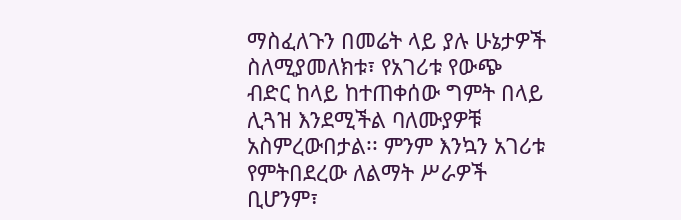ማስፈለጉን በመሬት ላይ ያሉ ሁኔታዎች ስለሚያመለክቱ፣ የአገሪቱ የውጭ ብድር ከላይ ከተጠቀሰው ግምት በላይ ሊጓዝ እንደሚችል ባለሙያዎቹ አስምረውበታል፡፡ ምንም እንኳን አገሪቱ የምትበደረው ለልማት ሥራዎች ቢሆንም፣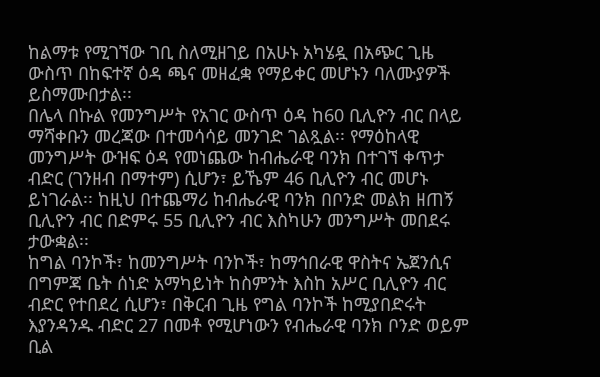ከልማቱ የሚገኘው ገቢ ስለሚዘገይ በአሁኑ አካሄዷ በአጭር ጊዜ ውስጥ በከፍተኛ ዕዳ ጫና መዘፈቋ የማይቀር መሆኑን ባለሙያዎች ይስማሙበታል፡፡
በሌላ በኩል የመንግሥት የአገር ውስጥ ዕዳ ከ60 ቢሊዮን ብር በላይ ማሻቀቡን መረጃው በተመሳሳይ መንገድ ገልጿል፡፡ የማዕከላዊ መንግሥት ውዝፍ ዕዳ የመነጨው ከብሔራዊ ባንክ በተገኘ ቀጥታ ብድር (ገንዘብ በማተም) ሲሆን፣ ይኼም 46 ቢሊዮን ብር መሆኑ ይነገራል፡፡ ከዚህ በተጨማሪ ከብሔራዊ ባንክ በቦንድ መልክ ዘጠኝ ቢሊዮን ብር በድምሩ 55 ቢሊዮን ብር እስካሁን መንግሥት መበደሩ ታውቋል፡፡
ከግል ባንኮች፣ ከመንግሥት ባንኮች፣ ከማኅበራዊ ዋስትና ኤጀንሲና በግምጃ ቤት ሰነድ አማካይነት ከስምንት እስከ አሥር ቢሊዮን ብር ብድር የተበደረ ሲሆን፣ በቅርብ ጊዜ የግል ባንኮች ከሚያበድሩት እያንዳንዱ ብድር 27 በመቶ የሚሆነውን የብሔራዊ ባንክ ቦንድ ወይም ቢል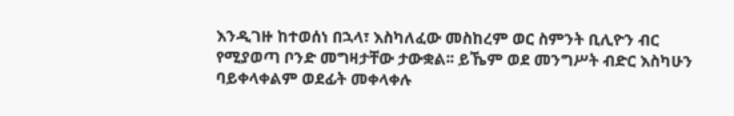እንዲገዙ ከተወሰነ በኋላ፣ እስካለፈው መስከረም ወር ስምንት ቢሊዮን ብር የሚያወጣ ቦንድ መግዛታቸው ታውቋል፡፡ ይኼም ወደ መንግሥት ብድር እስካሁን ባይቀላቀልም ወደፊት መቀላቀሉ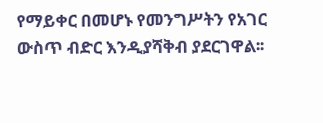የማይቀር በመሆኑ የመንግሥትን የአገር ውስጥ ብድር እንዲያሻቅብ ያደርገዋል፡፡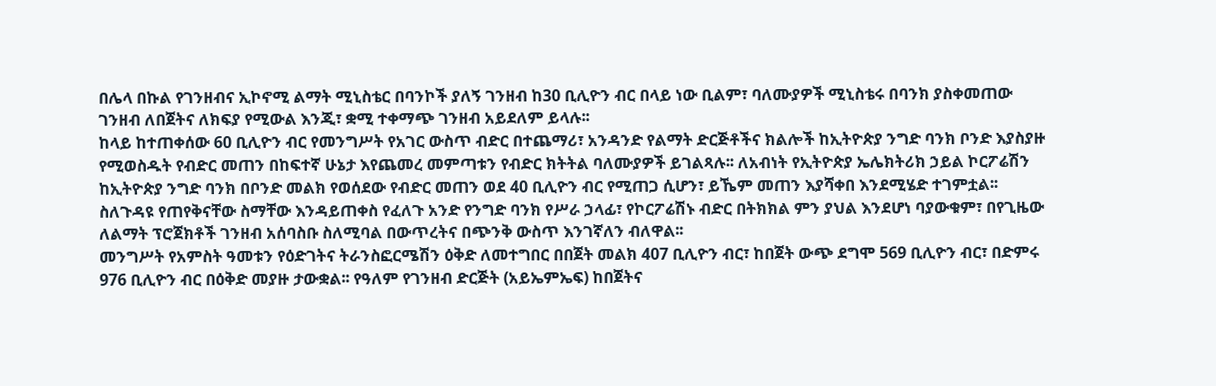በሌላ በኩል የገንዘብና ኢኮኖሚ ልማት ሚኒስቴር በባንኮች ያለኝ ገንዘብ ከ30 ቢሊዮን ብር በላይ ነው ቢልም፣ ባለሙያዎች ሚኒስቴሩ በባንክ ያስቀመጠው ገንዘብ ለበጀትና ለክፍያ የሚውል እንጂ፣ ቋሚ ተቀማጭ ገንዘብ አይደለም ይላሉ፡፡
ከላይ ከተጠቀሰው 60 ቢሊዮን ብር የመንግሥት የአገር ውስጥ ብድር በተጨማሪ፣ አንዳንድ የልማት ድርጅቶችና ክልሎች ከኢትዮጵያ ንግድ ባንክ ቦንድ እያስያዙ የሚወስዱት የብድር መጠን በከፍተኛ ሁኔታ እየጨመረ መምጣቱን የብድር ክትትል ባለሙያዎች ይገልጻሉ፡፡ ለአብነት የኢትዮጵያ ኤሌክትሪክ ኃይል ኮርፖሬሽን ከኢትዮጵያ ንግድ ባንክ በቦንድ መልክ የወሰደው የብድር መጠን ወደ 40 ቢሊዮን ብር የሚጠጋ ሲሆን፣ ይኼም መጠን እያሻቀበ እንደሚሄድ ተገምቷል፡፡ ስለጉዳዩ የጠየቅናቸው ስማቸው እንዳይጠቀስ የፈለጉ አንድ የንግድ ባንክ የሥራ ኃላፊ፣ የኮርፖሬሽኑ ብድር በትክክል ምን ያህል እንደሆነ ባያውቁም፣ በየጊዜው ለልማት ፕሮጀክቶች ገንዘብ አሰባስቡ ስለሚባል በውጥረትና በጭንቅ ውስጥ እንገኛለን ብለዋል፡፡
መንግሥት የአምስት ዓመቱን የዕድገትና ትራንስፎርሜሽን ዕቅድ ለመተግበር በበጀት መልክ 407 ቢሊዮን ብር፣ ከበጀት ውጭ ደግሞ 569 ቢሊዮን ብር፣ በድምሩ 976 ቢሊዮን ብር በዕቅድ መያዙ ታውቋል፡፡ የዓለም የገንዘብ ድርጅት (አይኤምኤፍ) ከበጀትና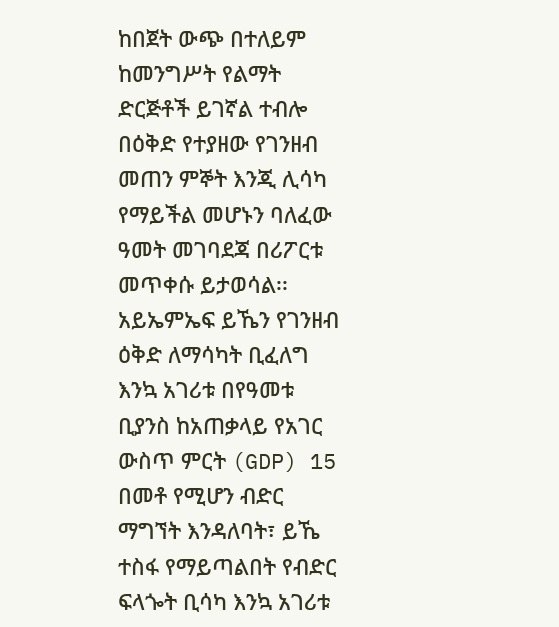ከበጀት ውጭ በተለይም ከመንግሥት የልማት ድርጅቶች ይገኛል ተብሎ በዕቅድ የተያዘው የገንዘብ መጠን ምኞት እንጂ ሊሳካ የማይችል መሆኑን ባለፈው ዓመት መገባደጃ በሪፖርቱ መጥቀሱ ይታወሳል፡፡ አይኤምኤፍ ይኼን የገንዘብ ዕቅድ ለማሳካት ቢፈለግ እንኳ አገሪቱ በየዓመቱ ቢያንስ ከአጠቃላይ የአገር ውስጥ ምርት (GDP) 15 በመቶ የሚሆን ብድር ማግኘት እንዳለባት፣ ይኼ ተስፋ የማይጣልበት የብድር ፍላጐት ቢሳካ እንኳ አገሪቱ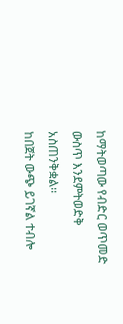ከማትወጣው የብድር ወጥመድ ውስጥ እንደምትወድቅ አስጠንቅቋል፡፡
ከበጀት ውጭ ይገኛል ተብሎ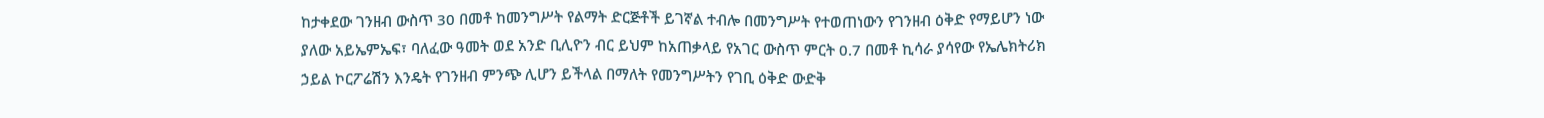ከታቀደው ገንዘብ ውስጥ 30 በመቶ ከመንግሥት የልማት ድርጅቶች ይገኛል ተብሎ በመንግሥት የተወጠነውን የገንዘብ ዕቅድ የማይሆን ነው ያለው አይኤምኤፍ፣ ባለፈው ዓመት ወደ አንድ ቢሊዮን ብር ይህም ከአጠቃላይ የአገር ውስጥ ምርት 0.7 በመቶ ኪሳራ ያሳየው የኤሌክትሪክ ኃይል ኮርፖሬሽን እንዴት የገንዘብ ምንጭ ሊሆን ይችላል በማለት የመንግሥትን የገቢ ዕቅድ ውድቅ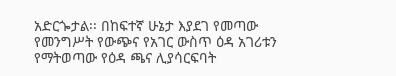አድርጐታል፡፡ በከፍተኛ ሁኔታ እያደገ የመጣው የመንግሥት የውጭና የአገር ውስጥ ዕዳ አገሪቱን የማትወጣው የዕዳ ጫና ሊያሳርፍባት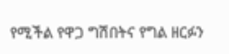የሚችል የዋጋ ግሽበትና የግል ዘርፉን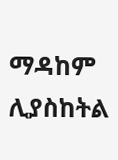ማዳከም ሊያስከትል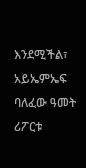እንደሚችል፣ አይኤምኤፍ ባለፈው ዓመት ሪፖርቱ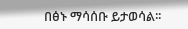በፅኑ ማሳሰቡ ይታወሳል፡፡